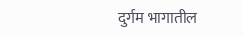दुर्गम भागातील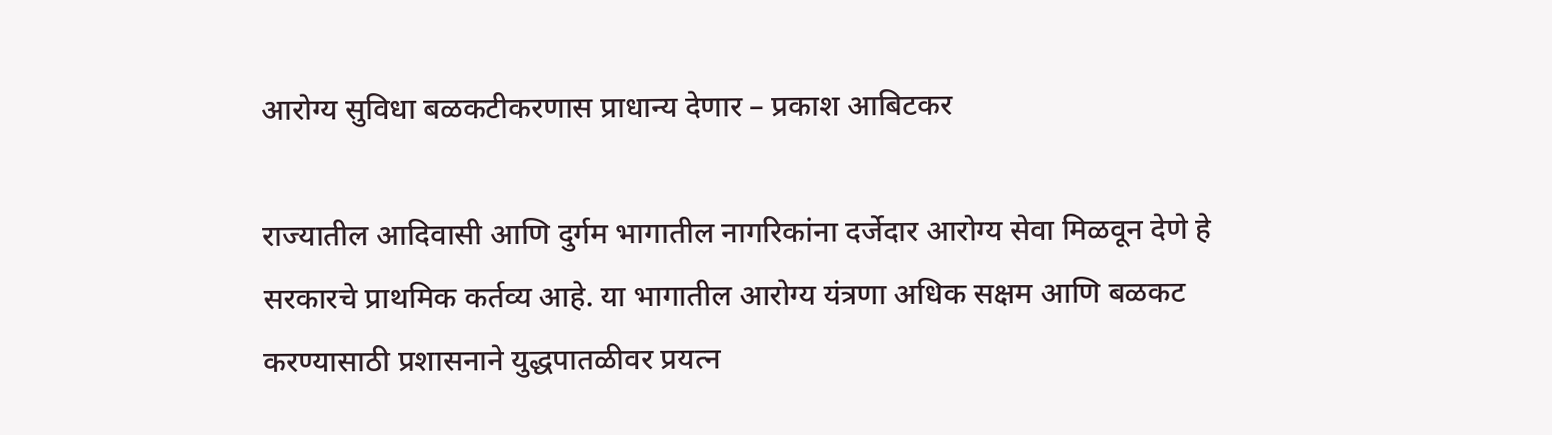आरोग्य सुविधा बळकटीकरणास प्राधान्य देणार – प्रकाश आबिटकर

राज्यातील आदिवासी आणि दुर्गम भागातील नागरिकांना दर्जेदार आरोग्य सेवा मिळवून देणे हे सरकारचे प्राथमिक कर्तव्य आहे. या भागातील आरोग्य यंत्रणा अधिक सक्षम आणि बळकट करण्यासाठी प्रशासनाने युद्धपातळीवर प्रयत्न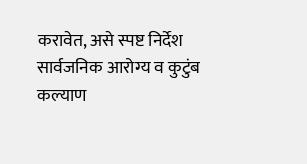करावेत, असे स्पष्ट निर्देश सार्वजनिक आरोग्य व कुटुंब कल्याण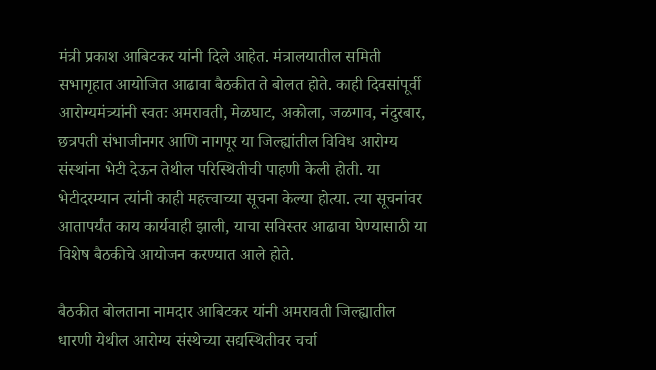मंत्री प्रकाश आबिटकर यांनी दिले आहेत. मंत्रालयातील समिती सभागृहात आयोजित आढावा बैठकीत ते बोलत होते. काही दिवसांपूर्वी आरोग्यमंत्र्यांनी स्वतः अमरावती, मेळघाट, अकोला, जळगाव, नंदुरबार, छत्रपती संभाजीनगर आणि नागपूर या जिल्ह्यांतील विविध आरोग्य संस्थांना भेटी देऊन तेथील परिस्थितीची पाहणी केली होती. या भेटीदरम्यान त्यांनी काही महत्त्वाच्या सूचना केल्या होत्या. त्या सूचनांवर आतापर्यंत काय कार्यवाही झाली, याचा सविस्तर आढावा घेण्यासाठी या विशेष बैठकीचे आयोजन करण्यात आले होते.

बैठकीत बोलताना नामदार आबिटकर यांनी अमरावती जिल्ह्यातील धारणी येथील आरोग्य संस्थेच्या सद्यस्थितीवर चर्चा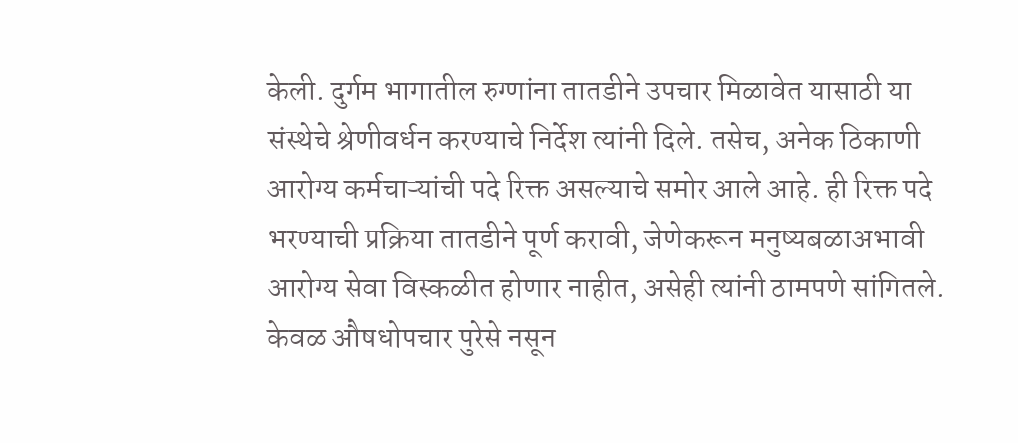केली. दुर्गम भागातील रुग्णांना तातडीने उपचार मिळावेत यासाठी या संस्थेचे श्रेणीवर्धन करण्याचे निर्देश त्यांनी दिले. तसेच, अनेक ठिकाणी आरोग्य कर्मचाऱ्यांची पदे रिक्त असल्याचे समोर आले आहे. ही रिक्त पदे भरण्याची प्रक्रिया तातडीने पूर्ण करावी, जेणेकरून मनुष्यबळाअभावी आरोग्य सेवा विस्कळीत होणार नाहीत, असेही त्यांनी ठामपणे सांगितले. केवळ औषधोपचार पुरेसे नसून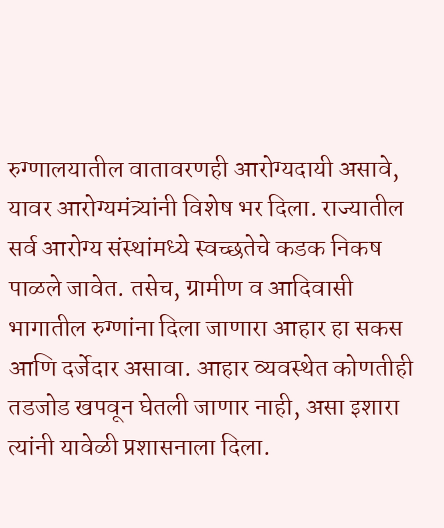रुग्णालयातील वातावरणही आरोग्यदायी असावे, यावर आरोग्यमंत्र्यांनी विशेष भर दिला. राज्यातील सर्व आरोग्य संस्थांमध्ये स्वच्छतेचे कडक निकष पाळले जावेत. तसेच, ग्रामीण व आदिवासी भागातील रुग्णांना दिला जाणारा आहार हा सकस आणि दर्जेदार असावा. आहार व्यवस्थेत कोणतीही तडजोड खपवून घेतली जाणार नाही, असा इशारा त्यांनी यावेळी प्रशासनाला दिला.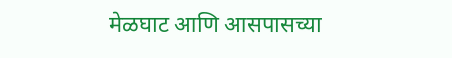मेळघाट आणि आसपासच्या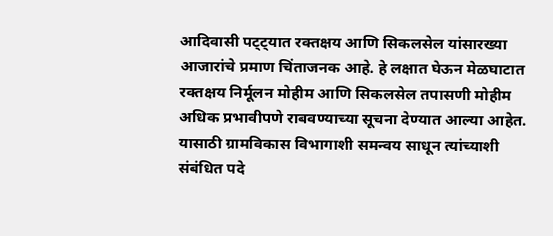आदिवासी पट्ट्यात रक्तक्षय आणि सिकलसेल यांसारख्या आजारांचे प्रमाण चिंताजनक आहे. हे लक्षात घेऊन मेळघाटात रक्तक्षय निर्मूलन मोहीम आणि सिकलसेल तपासणी मोहीम अधिक प्रभावीपणे राबवण्याच्या सूचना देण्यात आल्या आहेत. यासाठी ग्रामविकास विभागाशी समन्वय साधून त्यांच्याशी संबंधित पदे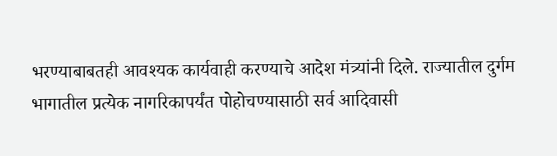भरण्याबाबतही आवश्यक कार्यवाही करण्याचे आदेश मंत्र्यांनी दिले. राज्यातील दुर्गम भागातील प्रत्येक नागरिकापर्यंत पोहोचण्यासाठी सर्व आदिवासी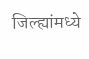जिल्ह्यांमध्ये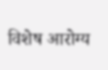विशेष आरोग्य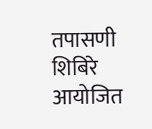तपासणी शिबिरे आयोजित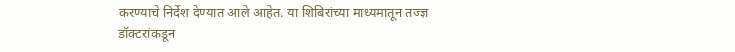करण्याचे निर्देश देण्यात आले आहेत. या शिबिरांच्या माध्यमातून तज्ज्ञ डॉक्टरांकडून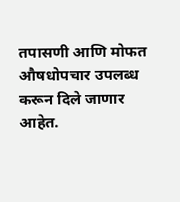तपासणी आणि मोफत औषधोपचार उपलब्ध करून दिले जाणार आहेत.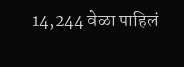14,244 वेळा पाहिलं